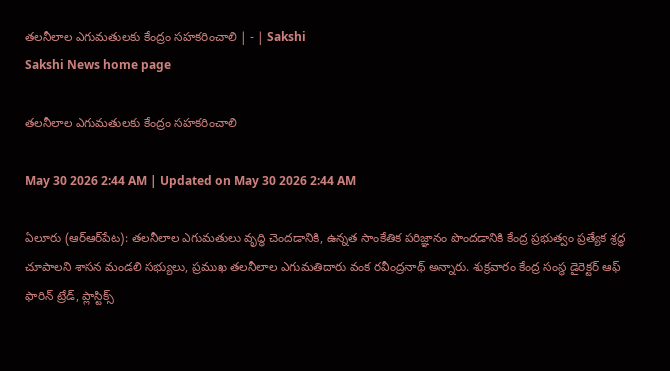తలనీలాల ఎగుమతులకు కేంద్రం సహకరించాలి | - | Sakshi
Sakshi News home page

తలనీలాల ఎగుమతులకు కేంద్రం సహకరించాలి

May 30 2026 2:44 AM | Updated on May 30 2026 2:44 AM

ఏలూరు (ఆర్‌ఆర్‌పేట): తలనీలాల ఎగుమతులు వృద్ధి చెందడానికి, ఉన్నత సాంకేతిక పరిజ్ఞానం పొందడానికి కేంద్ర ప్రభుత్వం ప్రత్యేక శ్రద్ధ చూపాలని శాసన మండలి సభ్యులు, ప్రముఖ తలనీలాల ఎగుమతిదారు వంక రవీంద్రనాథ్‌ అన్నారు. శుక్రవారం కేంద్ర సంస్థ డైరెక్టర్‌ ఆఫ్‌ ఫారిన్‌ ట్రేడ్‌, ప్లాస్టిక్స్‌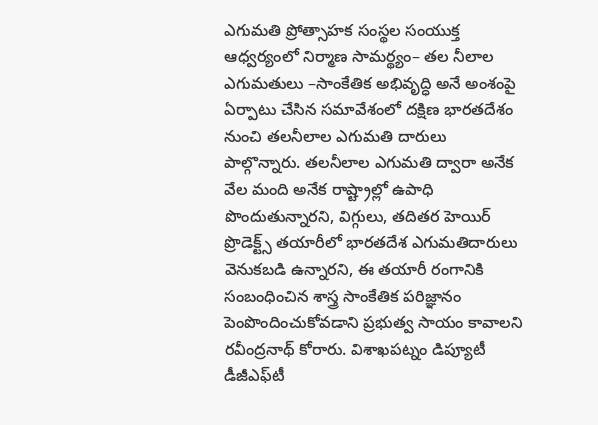ఎగుమతి ప్రోత్సాహక సంస్థల సంయుక్త ఆధ్వర్యంలో నిర్మాణ సామర్థ్యం– తల నీలాల ఎగుమతులు –సాంకేతిక అభివృద్ధి అనే అంశంపై ఏర్పాటు చేసిన సమావేశంలో దక్షిణ భారతదేశం నుంచి తలనీలాల ఎగుమతి దారులు పాల్గొన్నారు. తలనీలాల ఎగుమతి ద్వారా అనేక వేల మంది అనేక రాష్ట్రాల్లో ఉపాధి పొందుతున్నారని, విగ్గులు, తదితర హెయిర్‌ ప్రొడెక్ట్స్‌ తయారీలో భారతదేశ ఎగుమతిదారులు వెనుకబడి ఉన్నారని, ఈ తయారీ రంగానికి సంబంధించిన శాస్త్ర సాంకేతిక పరిజ్ఞానం పెంపొందించుకోవడాని ప్రభుత్వ సాయం కావాలని రవీంద్రనాథ్‌ కోరారు. విశాఖపట్నం డిప్యూటీ డీజీఎఫ్‌టీ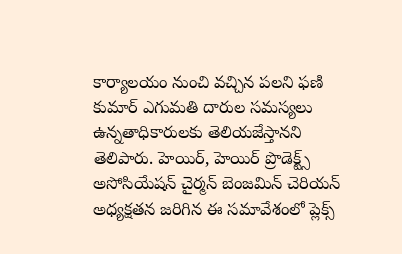కార్యాలయం నుంచి వచ్చిన పలని ఫణి కుమార్‌ ఎగుమతి దారుల సమస్యలు ఉన్నతాధికారులకు తెలియజేస్తానని తెలిపారు. హెయిర్‌, హెయిర్‌ ప్రొడెక్ట్స్‌ అసోసియేషన్‌ చైర్మన్‌ బెంజమిన్‌ చెరియన్‌ అధ్యక్షతన జరిగిన ఈ సమావేశంలో ప్లెక్స్‌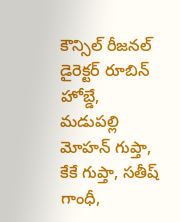కౌన్సిల్‌ రీజనల్‌ డైరెక్టర్‌ రూబిన్‌ హోబ్డే, మడుపల్లి మోహన్‌ గుప్తా, కేకే గుప్తా, సతీష్‌ గాంధీ,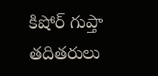కిషోర్‌ గుప్తా తదితరులు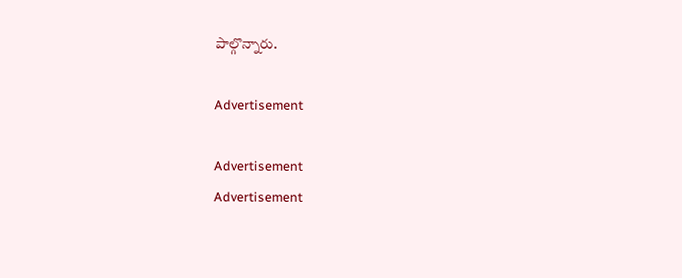పాల్గొన్నారు.

Advertisement

Advertisement
Advertisement